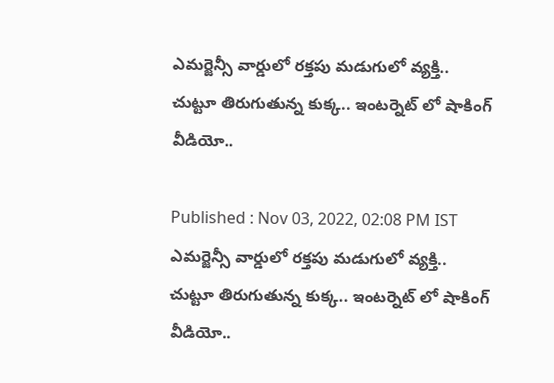ఎమర్జెన్సీ వార్డులో రక్తపు మడుగులో వ్యక్తి.. చుట్టూ తిరుగుతున్న కుక్క.. ఇంటర్నెట్ లో షాకింగ్ వీడియో..

Published : Nov 03, 2022, 02:08 PM IST
ఎమర్జెన్సీ వార్డులో రక్తపు మడుగులో వ్యక్తి.. చుట్టూ తిరుగుతున్న కుక్క.. ఇంటర్నెట్ లో షాకింగ్ వీడియో..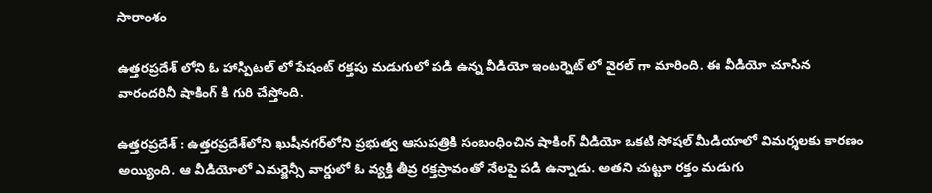సారాంశం

ఉత్తరప్రదేశ్ లోని ఓ హాస్పిటల్ లో పేషంట్ రక్తపు మడుగులో పడి ఉన్న వీడియో ఇంటర్నెట్ లో వైరల్ గా మారింది. ఈ వీడియో చూసిన వారందరినీ షాకింగ్ కి గురి చేస్తోంది.

ఉత్తరప్రదేశ్ : ఉత్తరప్రదేశ్‌లోని ఖుషీనగర్‌లోని ప్రభుత్వ ఆసుపత్రికి సంబంధించిన షాకింగ్ వీడియో ఒకటి సోషల్ మీడియాలో విమర్శలకు కారణం అయ్యింది. ఆ వీడియోలో ఎమర్జెన్సీ వార్డులో ఓ వ్యక్తి తీవ్ర రక్తస్రావంతో నేలపై పడి ఉన్నాడు. అతని చుట్టూ రక్తం మడుగు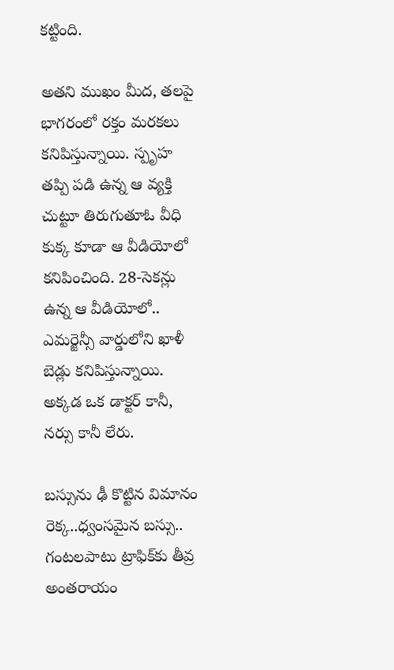కట్టింది.

అతని ముఖం మీద, తలపై భాగరంలో రక్తం మరకలు కనిపిస్తున్నాయి. స్పృహ తప్పి పడి ఉన్న ఆ వ్యక్తి చుట్టూ తిరుగుతూఓ వీధి కుక్క కూడా ఆ వీడియోలో కనిపించింది. 28-సెకన్లు ఉన్న ఆ వీడియోలో.. ఎమర్జెన్సీ వార్డులోని ఖాళీ బెడ్లు కనిపిస్తున్నాయి. అక్కడ ఒక డాక్టర్ కానీ, నర్సు కానీ లేరు.

బస్సును ఢీ కొట్టిన విమానం రెక్క..ధ్వంసమైన బస్సు.. గంటలపాటు ట్రాఫిక్‌కు తీవ్ర అంతరాయం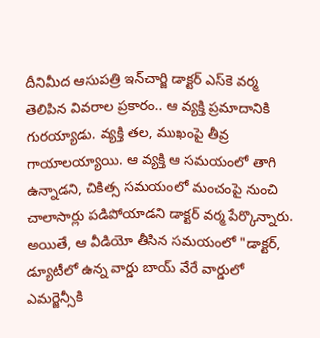దీనిమీద ఆసుపత్రి ఇన్‌చార్జి డాక్టర్ ఎస్‌కె వర్మ తెలిపిన వివరాల ప్రకారం.. ఆ వ్యక్తి ప్రమాదానికి గురయ్యాడు. వ్యక్తి తల, ముఖంపై తీవ్ర గాయాలయ్యాయి. ఆ వ్యక్తి ఆ సమయంలో తాగి ఉన్నాడని, చికిత్స సమయంలో మంచంపై నుంచి చాలాసార్లు పడిపోయాడని డాక్టర్ వర్మ పేర్కొన్నారు. అయితే, ఆ వీడియో తీసిన సమయంలో "డాక్టర్, డ్యూటీలో ఉన్న వార్డు బాయ్ వేరే వార్డులో ఎమర్జెన్సీకి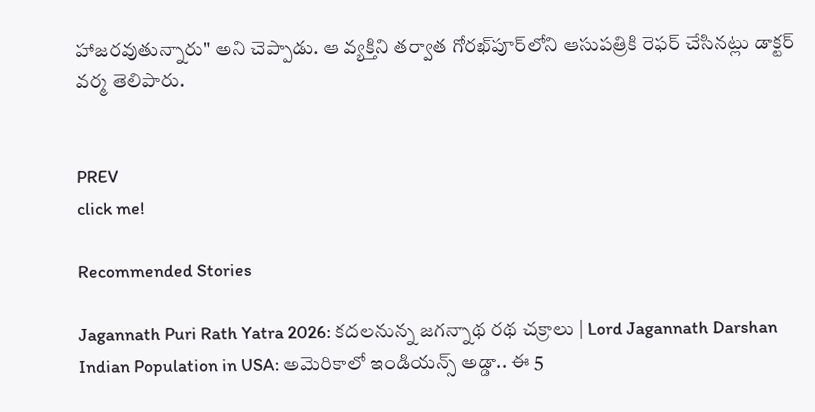హాజరవుతున్నారు" అని చెప్పాడు. ఆ వ్యక్తిని తర్వాత గోరఖ్‌పూర్‌లోని ఆసుపత్రికి రెఫర్ చేసినట్లు డాక్టర్ వర్మ తెలిపారు.


PREV
click me!

Recommended Stories

Jagannath Puri Rath Yatra 2026: కదలనున్న జగన్నాథ రథ చక్రాలు | Lord Jagannath Darshan
Indian Population in USA: అమెరికాలో ఇండియన్స్ అడ్డా.. ఈ 5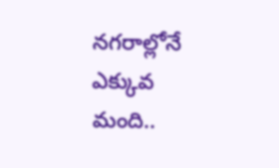నగరాల్లోనే ఎక్కువ మంది..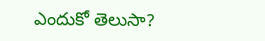ఎందుకో తెలుసా?